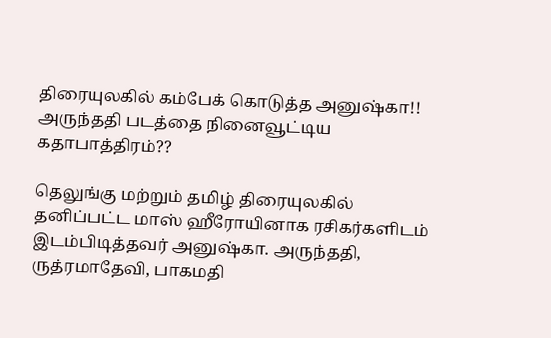திரையுலகில் கம்பேக் கொடுத்த அனுஷ்கா!! அருந்ததி படத்தை நினைவூட்டிய கதாபாத்திரம்??

தெலுங்கு மற்றும் தமிழ் திரையுலகில் தனிப்பட்ட மாஸ் ஹீரோயினாக ரசிகர்களிடம் இடம்பிடித்தவர் அனுஷ்கா. அருந்ததி, ருத்ரமாதேவி, பாகமதி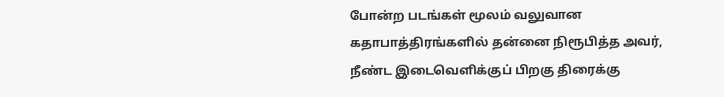போன்ற படங்கள் மூலம் வலுவான கதாபாத்திரங்களில் தன்னை நிரூபித்த அவர், நீண்ட இடைவெளிக்குப் பிறகு திரைக்கு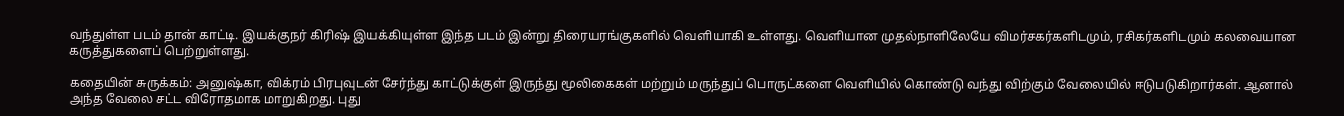வந்துள்ள படம் தான் காட்டி. இயக்குநர் கிரிஷ் இயக்கியுள்ள இந்த படம் இன்று திரையரங்குகளில் வெளியாகி உள்ளது. வெளியான முதல்நாளிலேயே விமர்சகர்களிடமும், ரசிகர்களிடமும் கலவையான கருத்துகளைப் பெற்றுள்ளது.

கதையின் சுருக்கம்: அனுஷ்கா, விக்ரம் பிரபுவுடன் சேர்ந்து காட்டுக்குள் இருந்து மூலிகைகள் மற்றும் மருந்துப் பொருட்களை வெளியில் கொண்டு வந்து விற்கும் வேலையில் ஈடுபடுகிறார்கள். ஆனால் அந்த வேலை சட்ட விரோதமாக மாறுகிறது. புது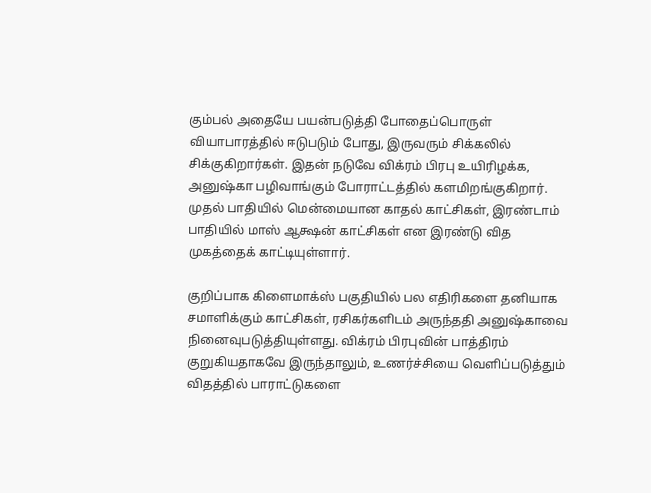கும்பல் அதையே பயன்படுத்தி போதைப்பொருள் வியாபாரத்தில் ஈடுபடும் போது, இருவரும் சிக்கலில் சிக்குகிறார்கள். இதன் நடுவே விக்ரம் பிரபு உயிரிழக்க, அனுஷ்கா பழிவாங்கும் போராட்டத்தில் களமிறங்குகிறார். முதல் பாதியில் மென்மையான காதல் காட்சிகள், இரண்டாம் பாதியில் மாஸ் ஆக்ஷன் காட்சிகள் என இரண்டு வித முகத்தைக் காட்டியுள்ளார்.

குறிப்பாக கிளைமாக்ஸ் பகுதியில் பல எதிரிகளை தனியாக சமாளிக்கும் காட்சிகள், ரசிகர்களிடம் அருந்ததி அனுஷ்காவை நினைவுபடுத்தியுள்ளது. விக்ரம் பிரபுவின் பாத்திரம் குறுகியதாகவே இருந்தாலும், உணர்ச்சியை வெளிப்படுத்தும் விதத்தில் பாராட்டுகளை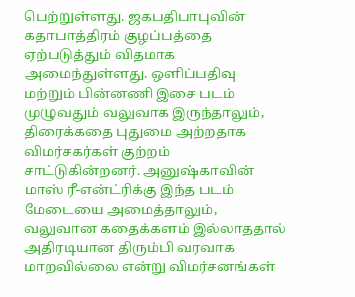பெற்றுள்ளது. ஜகபதிபாபுவின் கதாபாத்திரம் குழப்பத்தை ஏற்படுத்தும் விதமாக அமைந்துள்ளது. ஒளிப்பதிவு மற்றும் பின்னணி இசை படம் முழுவதும் வலுவாக இருந்தாலும், திரைக்கதை புதுமை அற்றதாக விமர்சகர்கள் குற்றம் சாட்டுகின்றனர். அனுஷ்காவின் மாஸ் ரீ-என்ட்ரிக்கு இந்த படம் மேடையை அமைத்தாலும், வலுவான கதைக்களம் இல்லாததால் அதிரடியான திரும்பி வரவாக மாறவில்லை என்று விமர்சனங்கள்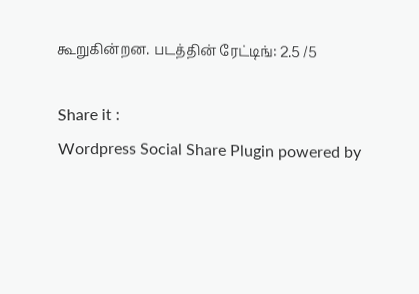கூறுகின்றன. படத்தின் ரேட்டிங்: 2.5 /5

Share it :
Wordpress Social Share Plugin powered by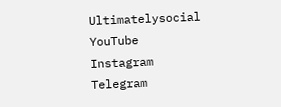Ultimatelysocial
YouTube
Instagram
Telegram